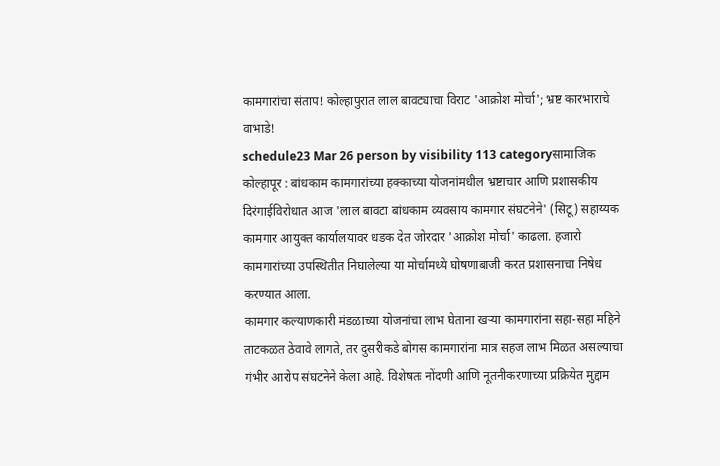कामगारांचा संताप! कोल्हापुरात लाल बावट्याचा विराट 'आक्रोश मोर्चा'; भ्रष्ट कारभाराचे वाभाडे!
schedule23 Mar 26 person by visibility 113 categoryसामाजिक
कोल्हापूर : बांधकाम कामगारांच्या हक्काच्या योजनांमधील भ्रष्टाचार आणि प्रशासकीय दिरंगाईविरोधात आज 'लाल बावटा बांधकाम व्यवसाय कामगार संघटनेने' (सिटू) सहाय्यक कामगार आयुक्त कार्यालयावर धडक देत जोरदार 'आक्रोश मोर्चा' काढला. हजारो कामगारांच्या उपस्थितीत निघालेल्या या मोर्चामध्ये घोषणाबाजी करत प्रशासनाचा निषेध करण्यात आला.
कामगार कल्याणकारी मंडळाच्या योजनांचा लाभ घेताना खऱ्या कामगारांना सहा-सहा महिने ताटकळत ठेवावे लागते, तर दुसरीकडे बोगस कामगारांना मात्र सहज लाभ मिळत असल्याचा गंभीर आरोप संघटनेने केला आहे. विशेषतः नोंदणी आणि नूतनीकरणाच्या प्रक्रियेत मुद्दाम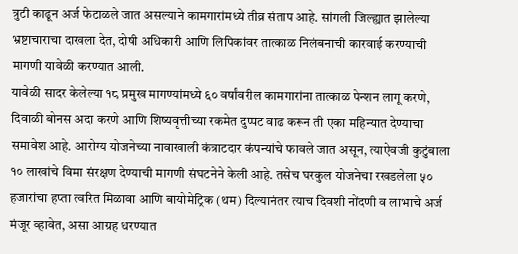त्रुटी काढून अर्ज फेटाळले जात असल्याने कामगारांमध्ये तीव्र संताप आहे. सांगली जिल्ह्यात झालेल्या भ्रष्टाचाराचा दाखला देत, दोषी अधिकारी आणि लिपिकांवर तात्काळ निलंबनाची कारवाई करण्याची मागणी यावेळी करण्यात आली.
यावेळी सादर केलेल्या १८ प्रमुख मागण्यांमध्ये ६० वर्षांवरील कामगारांना तात्काळ पेन्शन लागू करणे, दिवाळी बोनस अदा करणे आणि शिष्यवृत्तीच्या रकमेत दुप्पट वाढ करून ती एका महिन्यात देण्याचा समावेश आहे. आरोग्य योजनेच्या नावाखाली कंत्राटदार कंपन्यांचे फावले जात असून, त्याऐवजी कुटुंबाला १० लाखांचे विमा संरक्षण देण्याची मागणी संघटनेने केली आहे. तसेच घरकुल योजनेचा रखडलेला ५० हजारांचा हप्ता त्वरित मिळावा आणि बायोमेट्रिक (थम) दिल्यानंतर त्याच दिवशी नोंदणी व लाभाचे अर्ज मंजूर व्हावेत, असा आग्रह धरण्यात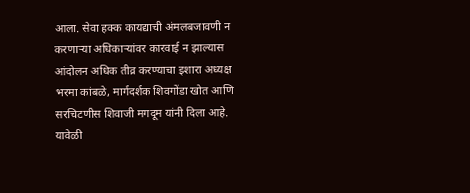आला. सेवा हक्क कायद्याची अंमलबजावणी न करणाऱ्या अधिकाऱ्यांवर कारवाई न झाल्यास आंदोलन अधिक तीव्र करण्याचा इशारा अध्यक्ष भरमा कांबळे, मार्गदर्शक शिवगोंडा खोत आणि सरचिटणीस शिवाजी मगदूम यांनी दिला आहे. यावेळी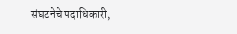संघटनेचे पदाधिकारी,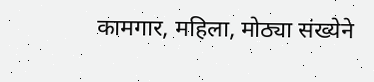कामगार, महिला, मोठ्या संख्येने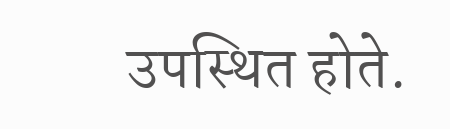उपस्थित होते.